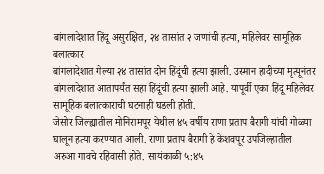बांगलादेशात हिंदू असुरक्षित, २४ तासांत २ जणांची हत्या, महिलेवर सामूहिक बलात्कार
बांगलादेशात गेल्या २४ तासांत दोन हिंदूंची हत्या झाली. उस्मान हादीच्या मृत्यूनंतर बांगलादेशात आतापर्यंत सहा हिंदूंची हत्या झाली आहे. यापूर्वी एका हिंदू महिलेवर सामूहिक बलात्काराची घटनाही घडली होती.
जेसोर जिल्ह्यातील मोनिरामपूर येथील ४५ वर्षीय राणा प्रताप बैरागी यांची गोळ्या घालून हत्या करण्यात आली. राणा प्रताप बैरागी हे केशवपूर उपजिल्हातील अरुआ गावचे रहिवासी होते. सायंकाळी ५:४५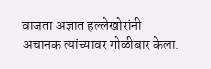वाजता अज्ञात हल्लेखोरांनी अचानक त्यांच्यावर गोळीबार केला.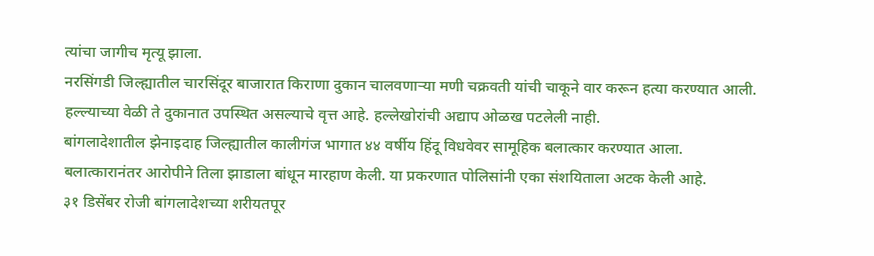त्यांचा जागीच मृत्यू झाला.
नरसिंगडी जिल्ह्यातील चारसिंदूर बाजारात किराणा दुकान चालवणाऱ्या मणी चक्रवती यांची चाकूने वार करून हत्या करण्यात आली. हल्ल्याच्या वेळी ते दुकानात उपस्थित असल्याचे वृत्त आहे. हल्लेखोरांची अद्याप ओळख पटलेली नाही.
बांगलादेशातील झेनाइदाह जिल्ह्यातील कालीगंज भागात ४४ वर्षीय हिंदू विधवेवर सामूहिक बलात्कार करण्यात आला. बलात्कारानंतर आरोपीने तिला झाडाला बांधून मारहाण केली. या प्रकरणात पोलिसांनी एका संशयिताला अटक केली आहे.
३१ डिसेंबर रोजी बांगलादेशच्या शरीयतपूर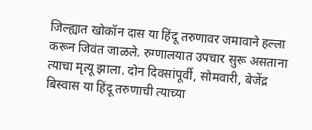जिल्ह्यात खोकॉन दास या हिंदू तरुणावर जमावाने हल्ला करून जिवंत जाळले. रुग्णालयात उपचार सुरू असताना त्याचा मृत्यू झाला. दोन दिवसांपूर्वी, सोमवारी, बेजेंद्र बिस्वास या हिंदू तरुणाची त्याच्या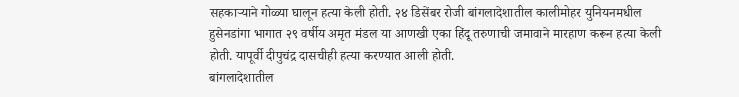सहकाऱ्याने गोळ्या घालून हत्या केली होती. २४ डिसेंबर रोजी बांगलादेशातील कालीमोहर युनियनमधील हुसेनडांगा भागात २९ वर्षीय अमृत मंडल या आणखी एका हिंदू तरुणाची जमावाने मारहाण करून हत्या केली होती. यापूर्वी दीपुचंद्र दासचीही हत्या करण्यात आली होती.
बांगलादेशातील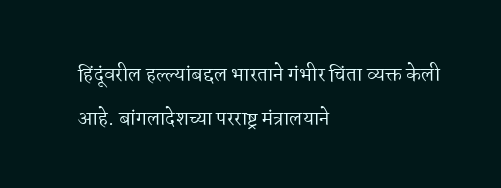हिंदूंवरील हल्ल्यांबद्दल भारताने गंभीर चिंता व्यक्त केली आहे. बांगलादेशच्या परराष्ट्र मंत्रालयाने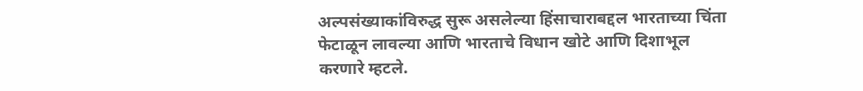अल्पसंख्याकांविरुद्ध सुरू असलेल्या हिंसाचाराबद्दल भारताच्या चिंता फेटाळून लावल्या आणि भारताचे विधान खोटे आणि दिशाभूल करणारे म्हटले.